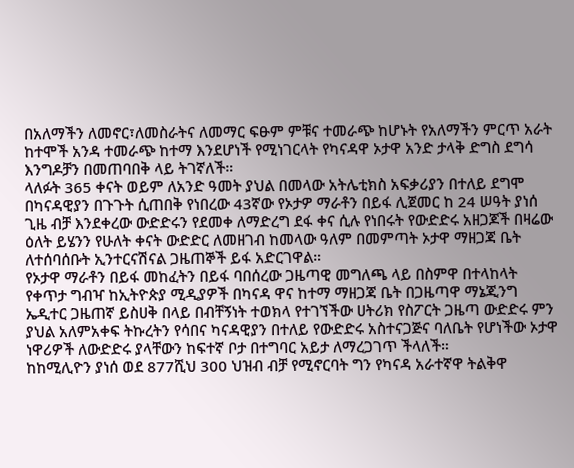በአለማችን ለመኖር፣ለመስራትና ለመማር ፍፁም ምቹና ተመራጭ ከሆኑት የአለማችን ምርጥ አራት ከተሞች አንዳ ተመራጭ ከተማ እንደሆነች የሚነገርላት የካናዳዋ ኦታዋ አንድ ታላቅ ድግስ ደግሳ እንግዶቻን በመጠባበቅ ላይ ትገኛለች።
ላለፉት 365 ቀናት ወይም ለአንድ ዓመት ያህል በመላው አትሌቲክስ አፍቃሪያን በተለይ ደግሞ በካናዳዊያን በጉጉት ሲጠበቅ የነበረው 43ኛው የኦታዎ ማራቶን በይፋ ሊጀመር ከ 24 ሠዓት ያነሰ ጊዜ ብቻ እንደቀረው ውድድሩን የደመቀ ለማድረግ ደፋ ቀና ሲሉ የነበሩት የውድድሩ አዘጋጆች በዛሬው ዕለት ይሄንን የሁለት ቀናት ውድድር ለመዘገብ ከመላው ዓለም በመምጣት ኦታዋ ማዘጋጃ ቤት ለተሰባሰቡት ኢንተርናሽናል ጋዜጠኞች ይፋ አድርገዋል።
የኦታዋ ማራቶን በይፋ መከፈትን በይፋ ባበሰረው ጋዜጣዊ መግለጫ ላይ በስምዋ በተላከላት የቀጥታ ግብዣ ከኢትዮጵያ ሚዲያዎች በካናዳ ዋና ከተማ ማዘጋጃ ቤት በጋዜጣዋ ማኔጂንግ ኤዲተር ጋዜጠኛ ይስሀቅ በላይ በብቸኝነት ተወክላ የተገኘችው ሀትሪክ የስፖርት ጋዜጣ ውድድሩ ምን ያህል አለምአቀፍ ትኩረትን የሳበና ካናዳዊያን በተለይ የውድድሩ አስተናጋጅና ባለቤት የሆነችው ኦታዋ ነዋሪዎች ለውድድሩ ያላቸውን ከፍተኛ ቦታ በተግባር አይታ ለማረጋገጥ ችላለች።
ከከሚሊዮን ያነሰ ወደ 877ሺህ 300 ህዝብ ብቻ የሚኖርባት ግን የካናዳ አራተኛዋ ትልቅዋ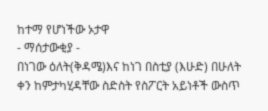ከተማ የሆነችው ኦታዋ
- ማሰታውቂያ -
በነገው ዕለት(ቅዳሜ)እና ከነገ በስቲያ (እሁድ) በሁለት ቀን ከምታካሂዳቸው ስድስት የስፖርት አይነቶች ውስጥ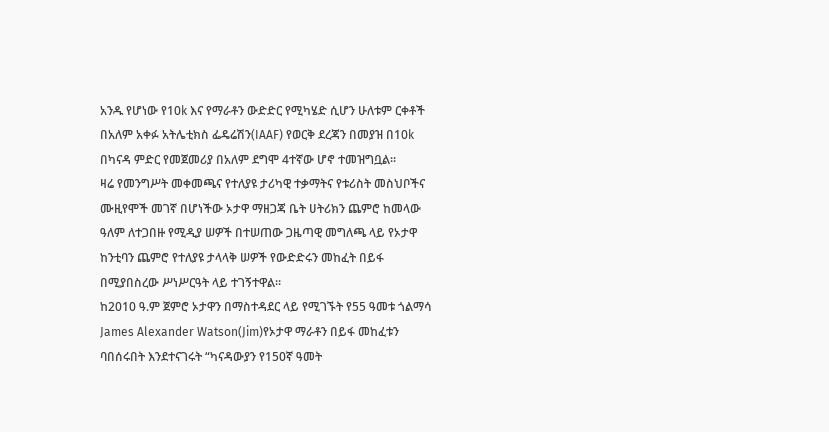አንዱ የሆነው የ10k እና የማራቶን ውድድር የሚካሄድ ሲሆን ሁለቱም ርቀቶች በአለም አቀፉ አትሌቲክስ ፌዴሬሽን(IAAF) የወርቅ ደረጃን በመያዝ በ10k በካናዳ ምድር የመጀመሪያ በአለም ደግሞ 4ተኛው ሆኖ ተመዝግቧል።
ዛሬ የመንግሥት መቀመጫና የተለያዩ ታሪካዊ ተቃማትና የቱሪስት መስህቦችና ሙዚየሞች መገኛ በሆነችው ኦታዋ ማዘጋጃ ቤት ሀትሪክን ጨምሮ ከመላው ዓለም ለተጋበዙ የሚዲያ ሠዎች በተሠጠው ጋዜጣዊ መግለጫ ላይ የኦታዋ ከንቲባን ጨምሮ የተለያዩ ታላላቅ ሠዎች የውድድሩን መከፈት በይፋ በሚያበስረው ሥነሥርዓት ላይ ተገኝተዋል።
ከ2010 ዓ.ም ጀምሮ ኦታዋን በማስተዳደር ላይ የሚገኙት የ55 ዓመቱ ጎልማሳ James Alexander Watson(Jim)የኦታዋ ማራቶን በይፋ መከፈቱን ባበሰሩበት እንደተናገሩት “ካናዳውያን የ150ኛ ዓመት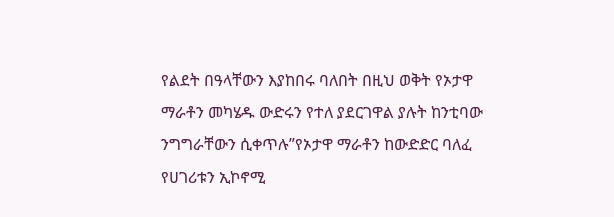የልደት በዓላቸውን እያከበሩ ባለበት በዚህ ወቅት የኦታዋ ማራቶን መካሄዱ ውድሩን የተለ ያደርገዋል ያሉት ከንቲባው ንግግራቸውን ሲቀጥሉ”የኦታዋ ማራቶን ከውድድር ባለፈ የሀገሪቱን ኢኮኖሚ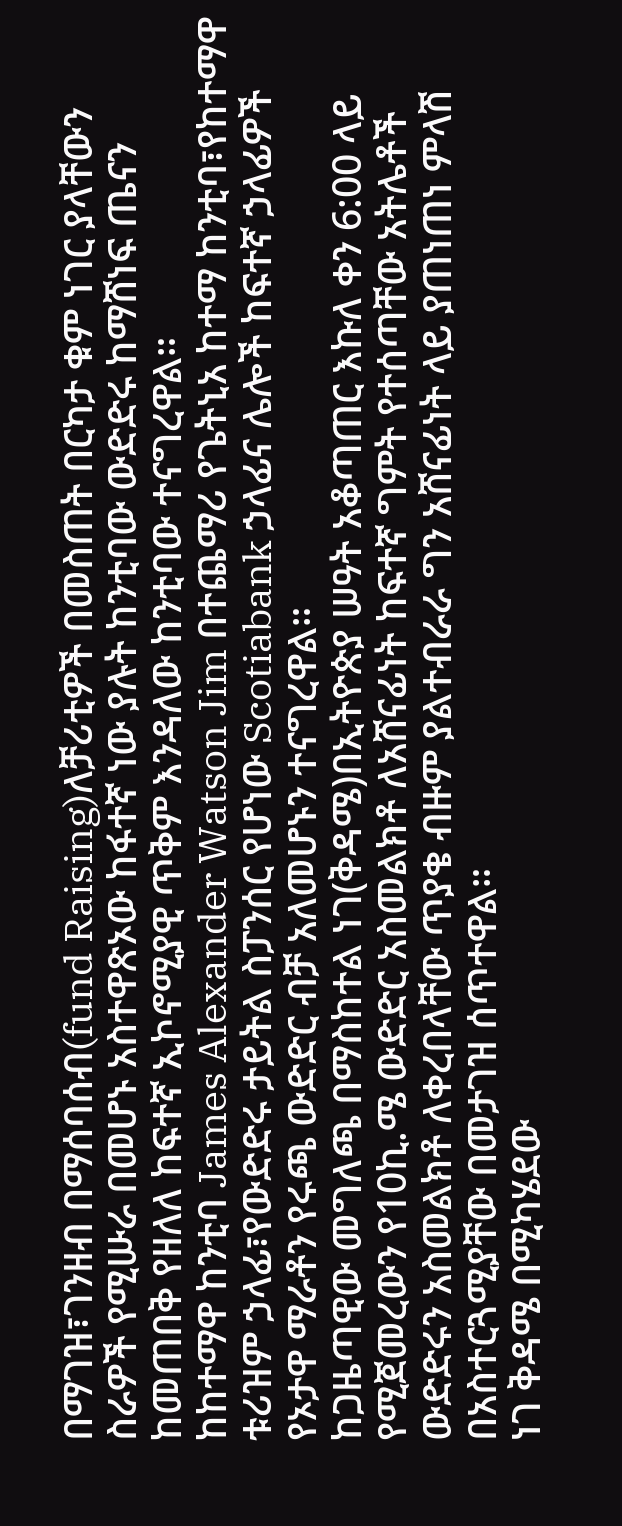በማገዝ፣ገንዘብ በማሰባሰብ(fund Raising)ለቻሪቲዎች በመስጠት በርካታ ቁም ነገር ያላቸውን ስራዎች የሚሡራ በመሆኑ አስተዋጽኦው ከፋተኛ ነው ያሉት ከንቲባው ውድድሩ ከማሸነፍ ጤናን ከመጠበቅ የዘለለ ከፍተኛ ኢኮኖሚያዊ ጥቅም እንዳለው ከንቲባው ተናግረዋል።
ከከተማዋ ከንቲባ James Alexander Watson Jim በተጨማሪ የጌትኒአ ከተማ ከንቲባ፣የከተማዋ ቱሪዝም ኃላፊ፣የውድድሩ ታይትል ስፓንሰር የሆነው Scotiabank ኃላፊና ሌሎች ከፍተኛ ኃላፊዎች የኦታዋ ማራቶን የሩጫ ውድድር ብቻ አለመሆኑን ተናግረዋል።
ከጋዜጣዊው መግለጫ በማስከተል ነገ(ቅዳሜ)በኢትዮጵያ ሠዓት አቆጣጠር እኩለ ቀን 6:00 ላይ የሚጀመረውን የ10ኪ.ሜ ውድድር አስመልክቶ ለአሸናፊነት ከፍተኛ ግምት የተሰጣቸው አትሌቶች ውድድሩን አስመልክቶ ለቀረበላቸው ጥያቄ ብዙም ያልተብራራ ግን አሸናፊነት ላይ ያጠነጠነ ምላሽ በአስተርጓሚያቸው በመታገዝ ሰጥተዋል።
ነገ ቅዳሜ በሚካሄደው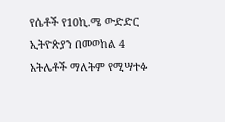የሴቶች የ10ኪ.ሜ ውድድር ኢትዮጵያን በመወከል 4 አትሌቶች ማለትም የሚሣተፉ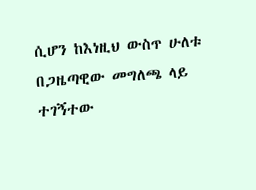ሲሆን ከእነዚህ ውስጥ ሁለቱ በጋዜጣዊው መግለጫ ላይ ተገኝተው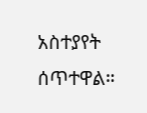አስተያየት ሰጥተዋል።